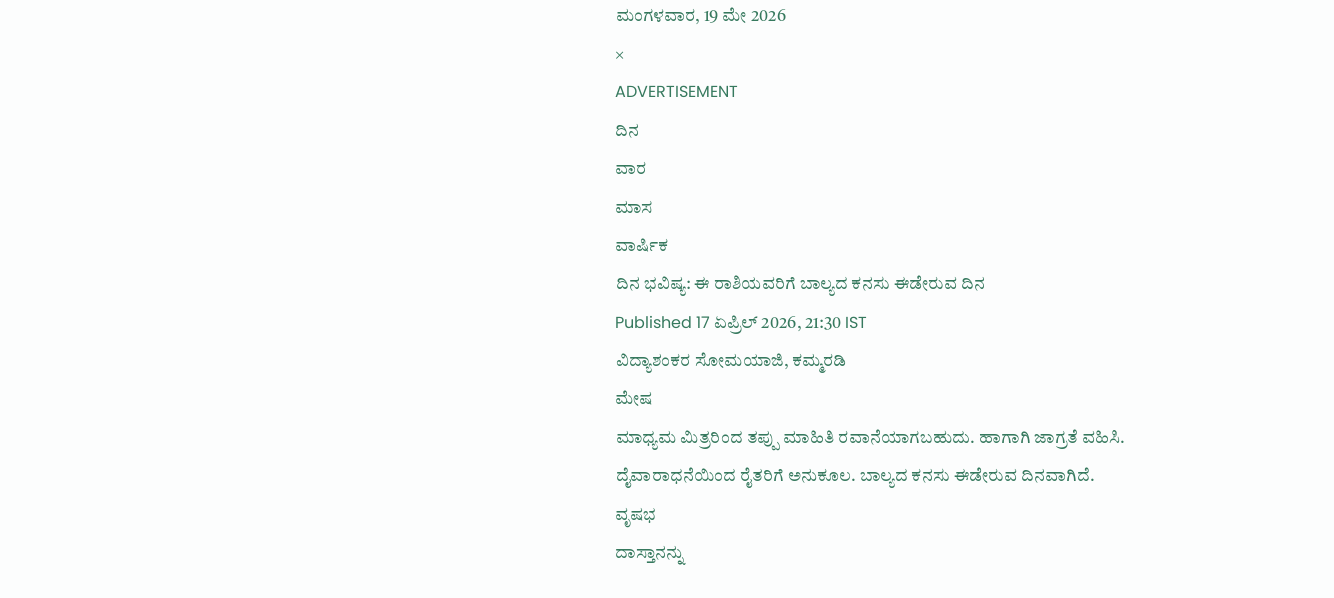ಮಂಗಳವಾರ, 19 ಮೇ 2026
×
ADVERTISEMENT
ದಿನ
ವಾರ
ಮಾಸ
ವಾರ್ಷಿಕ
ದಿನ ಭವಿಷ್ಯ: ಈ ರಾಶಿಯವರಿಗೆ ಬಾಲ್ಯದ ಕನಸು ಈಡೇರುವ ದಿನ
Published 17 ಏಪ್ರಿಲ್ 2026, 21:30 IST
ವಿದ್ಯಾಶಂಕರ ಸೋಮಯಾಜಿ, ಕಮ್ಮರಡಿ
ಮೇಷ
ಮಾಧ್ಯಮ ಮಿತ್ರರಿಂದ ತಪ್ಪು ಮಾಹಿತಿ ರವಾನೆಯಾಗಬಹುದು. ಹಾಗಾಗಿ ಜಾಗ್ರತೆ ವಹಿಸಿ. ದೈವಾರಾಧನೆಯಿಂದ ರೈತರಿಗೆ ಅನುಕೂಲ. ಬಾಲ್ಯದ ಕನಸು ಈಡೇರುವ ದಿನವಾಗಿದೆ.
ವೃಷಭ
ದಾಸ್ತಾನನ್ನು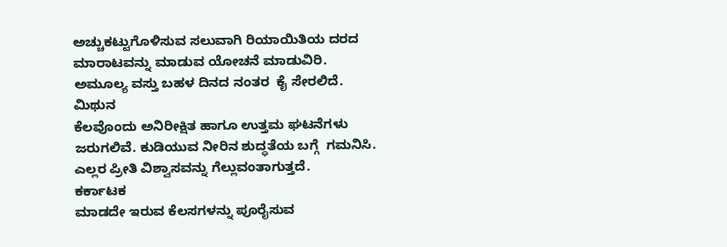ಅಚ್ಚುಕಟ್ಟುಗೊಳಿಸುವ ಸಲುವಾಗಿ ರಿಯಾಯಿತಿಯ ದರದ ಮಾರಾಟವನ್ನು ಮಾಡುವ ಯೋಚನೆ ಮಾಡುವಿರಿ.  ಅಮೂಲ್ಯ ವಸ್ತು ಬಹಳ ದಿನದ ನಂತರ  ಕೈ ಸೇರಲಿದೆ.
ಮಿಥುನ
ಕೆಲವೊಂದು ಅನಿರೀಕ್ಷಿತ ಹಾಗೂ ಉತ್ತಮ ಘಟನೆಗಳು  ಜರುಗಲಿವೆ. ಕುಡಿಯುವ ನೀರಿನ ಶುದ್ಧತೆಯ ಬಗ್ಗೆ  ಗಮನಿಸಿ. ಎಲ್ಲರ ಪ್ರೀತಿ ವಿಶ್ವಾಸವನ್ನು ಗೆಲ್ಲುವಂತಾಗುತ್ತದೆ.
ಕರ್ಕಾಟಕ
ಮಾಡದೇ ಇರುವ ಕೆಲಸಗಳನ್ನು ಪೂರೈಸುವ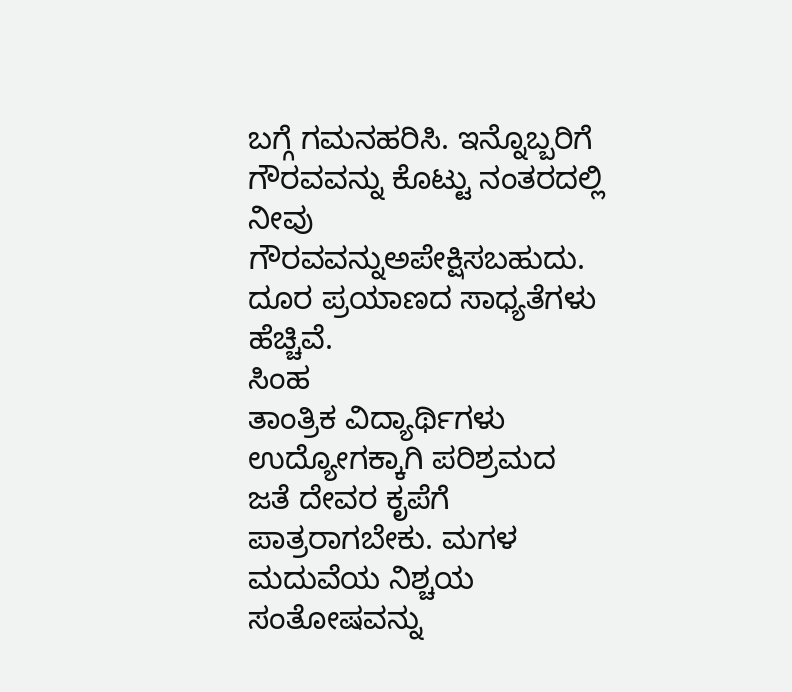ಬಗ್ಗೆ ಗಮನಹರಿಸಿ. ಇನ್ನೊಬ್ಬರಿಗೆ ಗೌರವವನ್ನು ಕೊಟ್ಟು ನಂತರದಲ್ಲಿ ನೀವು ಗೌರವವನ್ನುಅಪೇಕ್ಷಿಸಬಹುದು. ದೂರ ಪ್ರಯಾಣದ ಸಾಧ್ಯತೆಗಳು ಹೆಚ್ಚಿವೆ.
ಸಿಂಹ
ತಾಂತ್ರಿಕ ವಿದ್ಯಾರ್ಥಿಗಳು ಉದ್ಯೋಗಕ್ಕಾಗಿ ಪರಿಶ್ರಮದ ಜತೆ ದೇವರ ಕೃಪೆಗೆ ಪಾತ್ರರಾಗಬೇಕು. ಮಗಳ ಮದುವೆಯ ನಿಶ್ಚಯ ಸಂತೋಷವನ್ನು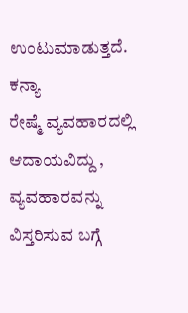ಉಂಟುಮಾಡುತ್ತದೆ.
ಕನ್ಯಾ
ರೇಷ್ಮೆ ವ್ಯವಹಾರದಲ್ಲಿ  ಆದಾಯವಿದ್ದು , ವ್ಯವಹಾರವನ್ನು ವಿಸ್ತರಿಸುವ ಬಗ್ಗೆ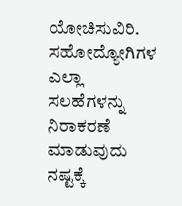ಯೋಚಿಸುವಿರಿ. ಸಹೋದ್ಯೋಗಿಗಳ ಎಲ್ಲಾ ಸಲಹೆಗಳನ್ನು ನಿರಾಕರಣೆ ಮಾಡುವುದು ನಷ್ಟಕ್ಕೆ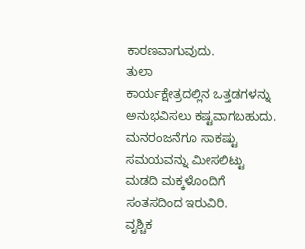ಕಾರಣವಾಗುವುದು.
ತುಲಾ
ಕಾರ್ಯಕ್ಷೇತ್ರದಲ್ಲಿನ ಒತ್ತಡಗಳನ್ನು ಅನುಭವಿಸಲು ಕಷ್ಟವಾಗಬಹುದು. ಮನರಂಜನೆಗೂ ಸಾಕಷ್ಟು ಸಮಯವನ್ನು ಮೀಸಲಿಟ್ಟು ಮಡದಿ ಮಕ್ಕಳೊಂದಿಗೆ ಸಂತಸದಿಂದ ಇರುವಿರಿ.
ವೃಶ್ಚಿಕ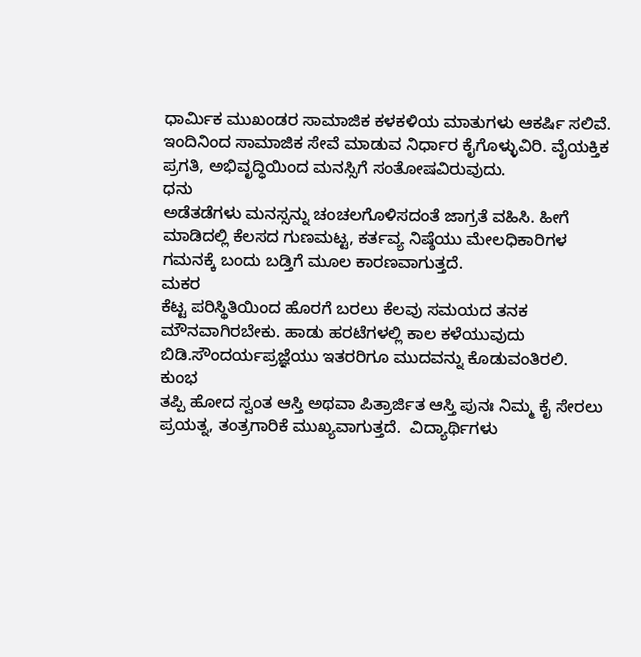ಧಾರ್ಮಿಕ ಮುಖಂಡರ ಸಾಮಾಜಿಕ ಕಳಕಳಿಯ ಮಾತುಗಳು ಆಕರ್ಷಿ ಸಲಿವೆ. ಇಂದಿನಿಂದ ಸಾಮಾಜಿಕ ಸೇವೆ ಮಾಡುವ ನಿರ್ಧಾರ ಕೈಗೊಳ್ಳುವಿರಿ. ವೈಯಕ್ತಿಕ ಪ್ರಗತಿ, ಅಭಿವೃದ್ಧಿಯಿಂದ ಮನಸ್ಸಿಗೆ ಸಂತೋಷವಿರುವುದು.
ಧನು
ಅಡೆತಡೆಗಳು ಮನಸ್ಸನ್ನು ಚಂಚಲಗೊಳಿಸದಂತೆ ಜಾಗ್ರತೆ ವಹಿಸಿ. ಹೀಗೆ ಮಾಡಿದಲ್ಲಿ ಕೆಲಸದ ಗುಣಮಟ್ಟ, ಕರ್ತವ್ಯ ನಿಷ್ಠೆಯು ಮೇಲಧಿಕಾರಿಗಳ ಗಮನಕ್ಕೆ ಬಂದು ಬಡ್ತಿಗೆ ಮೂಲ ಕಾರಣವಾಗುತ್ತದೆ.
ಮಕರ
ಕೆಟ್ಟ ಪರಿಸ್ಥಿತಿಯಿಂದ ಹೊರಗೆ ಬರಲು ಕೆಲವು ಸಮಯದ ತನಕ ಮೌನವಾಗಿರಬೇಕು. ಹಾಡು ಹರಟೆಗಳಲ್ಲಿ ಕಾಲ ಕಳೆಯುವುದು ಬಿಡಿ.ಸೌಂದರ್ಯಪ್ರಜ್ಞೆಯು ಇತರರಿಗೂ ಮುದವನ್ನು ಕೊಡುವಂತಿರಲಿ.
ಕುಂಭ
ತಪ್ಪಿ ಹೋದ ಸ್ವಂತ ಆಸ್ತಿ ಅಥವಾ ಪಿತ್ರಾರ್ಜಿತ ಆಸ್ತಿ ಪುನಃ ನಿಮ್ಮ ಕೈ ಸೇರಲು ಪ್ರಯತ್ನ, ತಂತ್ರಗಾರಿಕೆ ಮುಖ್ಯವಾಗುತ್ತದೆ.  ವಿದ್ಯಾರ್ಥಿಗಳು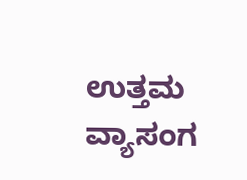ಉತ್ತಮ ವ್ಯಾಸಂಗ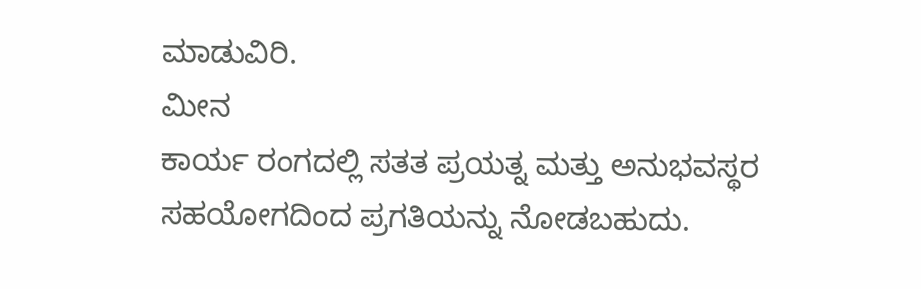ಮಾಡುವಿರಿ.
ಮೀನ
ಕಾರ್ಯ ರಂಗದಲ್ಲಿ ಸತತ ಪ್ರಯತ್ನ ಮತ್ತು ಅನುಭವಸ್ಥರ ಸಹಯೋಗದಿಂದ ಪ್ರಗತಿಯನ್ನು ನೋಡಬಹುದು.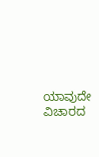ಯಾವುದೇ ವಿಚಾರದ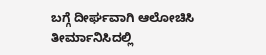ಬಗ್ಗೆ ದೀರ್ಘವಾಗಿ ಆಲೋಚಿಸಿ ತೀರ್ಮಾನಿಸಿದಲ್ಲಿ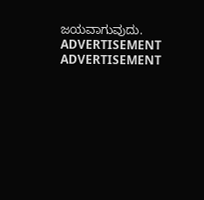ಜಯವಾಗುವುದು.
ADVERTISEMENT
ADVERTISEMENT